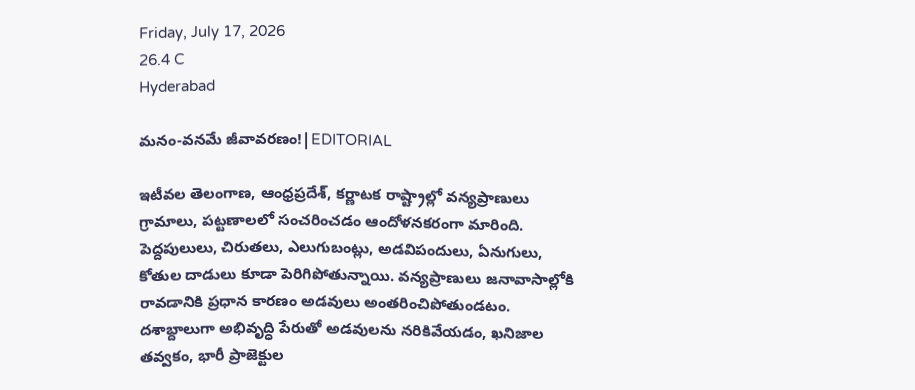Friday, July 17, 2026
26.4 C
Hyderabad

మనం-వనమే జీవావరణం!|EDITORIAL

ఇటీవల తెలంగాణ, ఆంధ్రప్రదేశ్, కర్ణాటక రాష్ట్రాల్లో వన్యప్రాణులు గ్రామాలు, పట్టణాలలో సంచరించడం ఆందోళనకరంగా మారింది. పెద్దపులులు, చిరుతలు, ఎలుగుబంట్లు, అడవిపందులు, ఏనుగులు, కోతుల దాడులు కూడా పెరిగిపోతున్నాయి. వన్యప్రాణులు జనావాసాల్లోకి రావడానికి ప్రధాన కారణం అడవులు అంతరించిపోతుండటం. దశాబ్దాలుగా అభివృద్ధి పేరుతో అడవులను నరికివేయడం, ఖనిజాల తవ్వకం, భారీ ప్రాజెక్టుల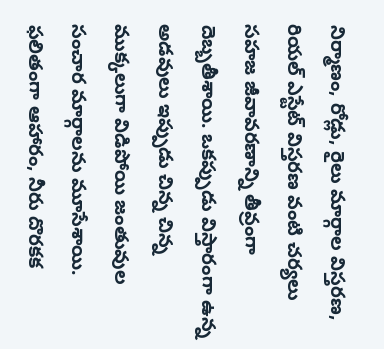నిర్మాణం, రోడ్లు, రైలు మార్గాల విస్తరణ, రియల్ ఎస్టేట్ విస్తరణ వంటి చర్యలు సహజ జీవావరణాన్ని తీవ్రంగా దెబ్బతీశాయి. ఒకప్పుడు విస్తారంగా ఉన్న అడవులు ఇప్పుడు చిన్న చిన్న ముక్కలుగా విడిపోయి జంతువుల సంచార మార్గాలను మూసేశాయి. ఫలితంగా ఆహారం, నీరు దొరకక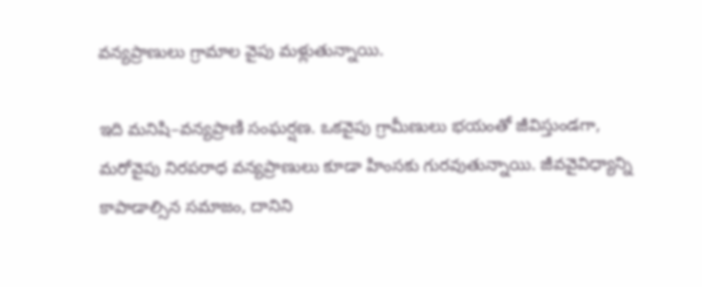వన్యప్రాణులు గ్రామాల వైపు మళ్లుతున్నాయి.

ఇది మనిషి–వన్యప్రాణి సంఘర్షణ. ఒకవైపు గ్రామీణులు భయంతో జీవిస్తుండగా, మరోవైపు నిరపరాధ వన్యప్రాణులు కూడా హింసకు గురవుతున్నాయి. జీవవైవిధ్యాన్ని కాపాడాల్సిన సమాజం, దానిని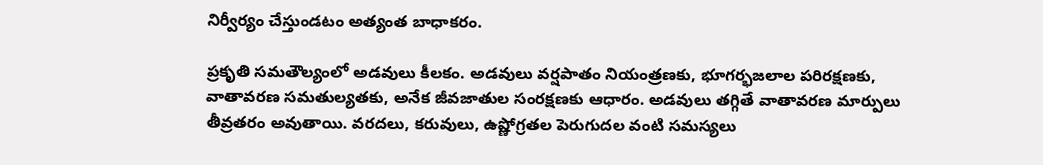నిర్వీర్యం చేస్తుండటం అత్యంత బాధాకరం.

ప్రకృతి సమతౌల్యంలో అడవులు కీలకం. అడవులు వర్షపాతం నియంత్రణకు, భూగర్భజలాల పరిరక్షణకు, వాతావరణ సమతుల్యతకు, అనేక జీవజాతుల సంరక్షణకు ఆధారం. అడవులు తగ్గితే వాతావరణ మార్పులు తీవ్రతరం అవుతాయి. వరదలు, కరువులు, ఉష్ణోగ్రతల పెరుగుదల వంటి సమస్యలు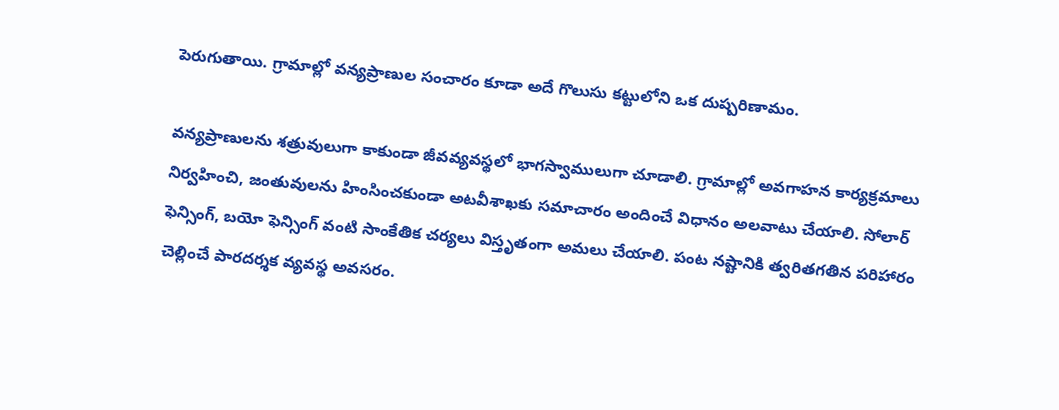పెరుగుతాయి. గ్రామాల్లో వన్యప్రాణుల సంచారం కూడా అదే గొలుసు కట్టులోని ఒక దుష్పరిణామం.

వన్యప్రాణులను శత్రువులుగా కాకుండా జీవవ్యవస్థలో భాగస్వాములుగా చూడాలి. గ్రామాల్లో అవగాహన కార్యక్రమాలు నిర్వహించి, జంతువులను హింసించకుండా అటవీశాఖకు సమాచారం అందించే విధానం అలవాటు చేయాలి. సోలార్ ఫెన్సింగ్, బయో ఫెన్సింగ్ వంటి సాంకేతిక చర్యలు విస్తృతంగా అమలు చేయాలి. పంట నష్టానికి త్వరితగతిన పరిహారం చెల్లించే పారదర్శక వ్యవస్థ అవసరం.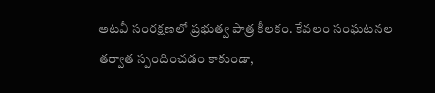అటవీ సంరక్షణలో ప్రభుత్వ పాత్ర కీలకం. కేవలం సంఘటనల తర్వాత స్పందించడం కాకుండా,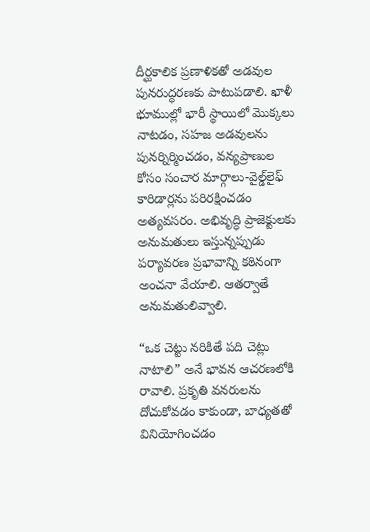దీర్ఘకాలిక ప్రణాళికతో అడవుల పునరుద్ధరణకు పాటుపడాలి. ఖాళీ భూముల్లో భారీ స్థాయిలో మొక్కలు నాటడం, సహజ అడవులను పునర్నిర్మించడం, వన్యప్రాణుల కోసం సంచార మార్గాలు-వైల్డ్‌లైఫ్ కారిడార్లను పరిరక్షించడం అత్యవసరం. అభివృద్ధి ప్రాజెక్టులకు అనుమతులు ఇస్తున్నప్పుడు పర్యావరణ ప్రభావాన్ని కఠినంగా అంచనా వేయాలి. ఆతర్వాతే అనుమతులివ్వాలి.

“ఒక చెట్టు నరికితే పది చెట్లు నాటాలి” అనే భావన ఆచరణలోకి రావాలి. ప్రకృతి వనరులను దోచుకోవడం కాకుండా, బాధ్యతతో వినియోగించడం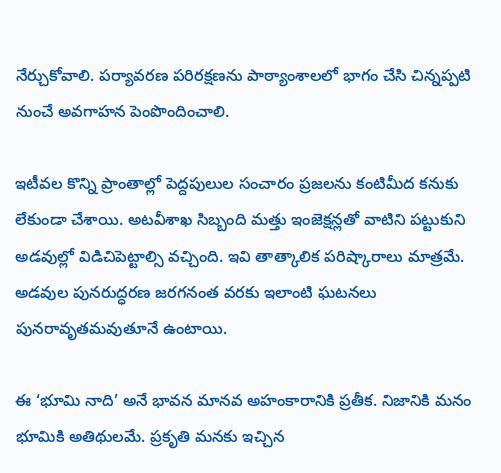నేర్చుకోవాలి. పర్యావరణ పరిరక్షణను పాఠ్యాంశాలలో భాగం చేసి చిన్నప్పటి నుంచే అవగాహన పెంపొందించాలి.

ఇటీవల కొన్ని ప్రాంతాల్లో పెద్దపులుల సంచారం ప్రజలను కంటిమీద కనుకు లేకుండా చేశాయి. అటవీశాఖ సిబ్బంది మత్తు ఇంజెక్షన్లతో వాటిని పట్టుకుని అడవుల్లో విడిచిపెట్టాల్సి వచ్చింది. ఇవి తాత్కాలిక పరిష్కారాలు మాత్రమే. అడవుల పునరుద్ధరణ జరగనంత వరకు ఇలాంటి ఘటనలు పునరావృతమవుతూనే ఉంటాయి.

ఈ ‘భూమి నాది’ అనే భావన మానవ అహంకారానికి ప్రతీక. నిజానికి మనం భూమికి అతిథులమే. ప్రకృతి మనకు ఇచ్చిన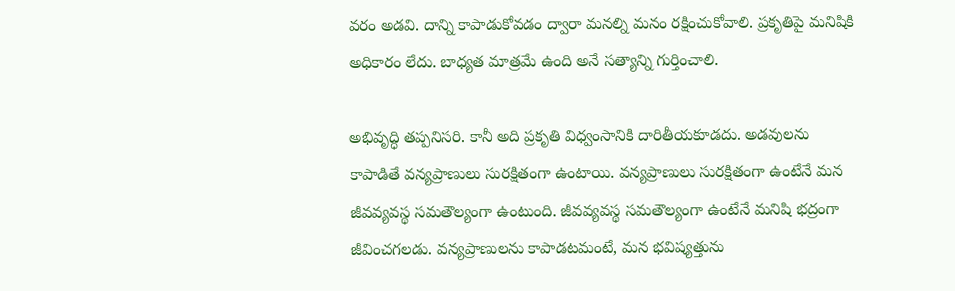వరం అడవి. దాన్ని కాపాడుకోవడం ద్వారా మనల్ని మనం రక్షించుకోవాలి. ప్రకృతిపై మనిషికి అధికారం లేదు. బాధ్యత మాత్రమే ఉంది అనే సత్యాన్ని గుర్తించాలి.

అభివృద్ధి తప్పనిసరి. కానీ అది ప్రకృతి విధ్వంసానికి దారితీయకూడదు. అడవులను కాపాడితే వన్యప్రాణులు సురక్షితంగా ఉంటాయి. వన్యప్రాణులు సురక్షితంగా ఉంటేనే మన జీవవ్యవస్థ సమతౌల్యంగా ఉంటుంది. జీవవ్యవస్థ సమతౌల్యంగా ఉంటేనే మనిషి భద్రంగా జీవించగలడు. వన్యప్రాణులను కాపాడటమంటే, మన భవిష్యత్తును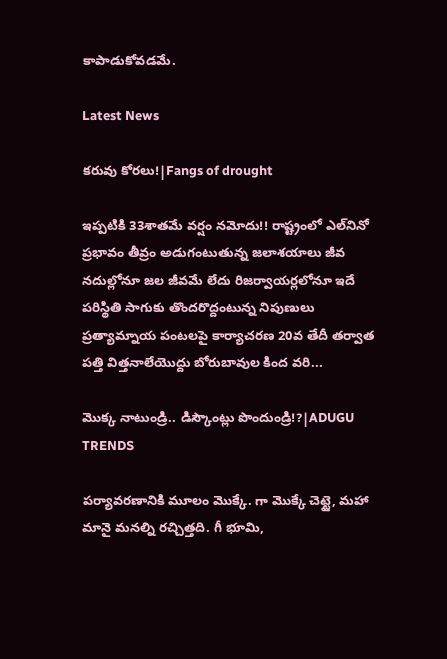కాపాడుకోవడమే.

Latest News

కరువు కోరలు!|Fangs of drought

ఇప్పటికి 33శాతమే వర్షం నమోదు!! రాష్ట్రంలో ఎల్‌నినో ప్రభావం తీవ్రం అడుగంటుతున్న జలాశయాలు జీవ నదుల్లోనూ జల జీవమే లేదు రిజర్వాయర్లలోనూ ఇదే పరిస్థితి సాగుకు తొందరొద్దంటున్న నిపుణులు ప్రత్యామ్నాయ పంటలపై కార్యాచరణ 20వ తేదీ తర్వాత పత్తి విత్తనాలేయొద్దు బోరుబావుల కింద వరి...

మొక్క నాటుండ్రి.. డిస్కౌంట్లు పొందుండ్రి!?|ADUGU TRENDS

పర్యావరణానికి మూలం మొక్కే. గా మొక్కే చెట్టై, మహా మానై మనల్ని రచ్చిత్తది. గీ భూమి,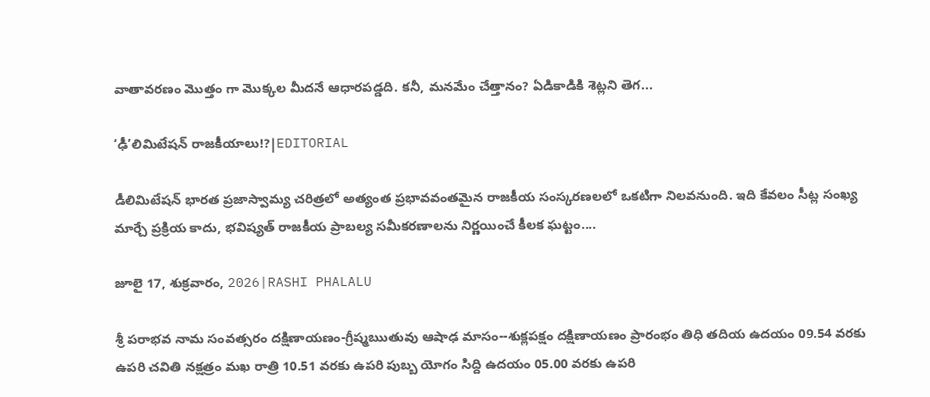వాతావరణం మొత్తం గా మొక్కల మీదనే ఆధారపడ్డది. కనీ, మనమేం చేత్తానం? ఏడికాడికి శెట్లని తెగ...

‘ఢీ’లిమిటేషన్ రాజకీయాలు!?|EDITORIAL

డీలిమిటేషన్ భారత ప్రజాస్వామ్య చరిత్రలో అత్యంత ప్రభావవంతమైన రాజకీయ సంస్కరణలలో ఒకటిగా నిలవనుంది. ఇది కేవలం సీట్ల సంఖ్య మార్చే ప్రక్రియ కాదు, భవిష్యత్ రాజకీయ ప్రాబల్య సమీకరణాలను నిర్ణయించే కీలక ఘట్టం....

జూలై 17, శుక్రవారం, 2026|RASHI PHALALU

శ్రీ పరాభవ నామ సంవత్సరం దక్షిణాయణం-గ్రీష్మఋతువు ఆషాఢ మాసం--శుక్లపక్షం దక్షిణాయణం ప్రారంభం తిధి తదియ ఉదయం 09.54 వరకు ఉపరి చవితి నక్షత్రం మఖ రాత్రి 10.51 వరకు ఉపరి పుబ్బ యోగం సిద్ది ఉదయం 05.00 వరకు ఉపరి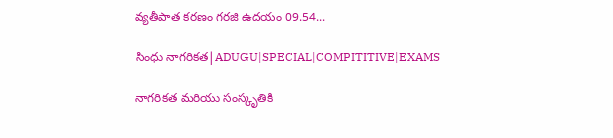వ్యతీపాత కరణం గరజి ఉదయం 09.54...

సింధు నాగరికత|ADUGU|SPECIAL|COMPITITIVE|EXAMS

నాగరికత మరియు సంస్కృతికి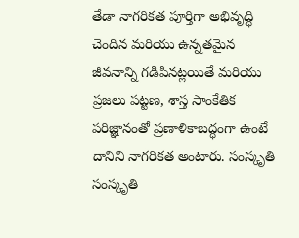తేడా నాగరికత పూర్తిగా అభివృద్ధి చెందిన మరియు ఉన్నతమైన జీవనాన్ని గడిపినట్లయితే మరియు ప్రజలు పట్టణ, శాస్త సాంకేతిక పరిజ్ఞానంతో ప్రణాళికాబద్ధంగా ఉంటే దానిని నాగరికత అంటారు. సంస్కృతి సంస్కృతి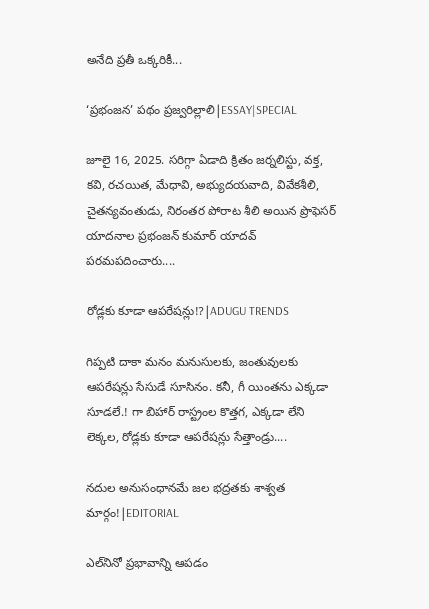అనేది ప్రతీ ఒక్కరికీ...

‘ప్రభంజన’ పథం ప్రజ్వరిల్లాలి|ESSAY|SPECIAL

జూలై 16, 2025. సరిగ్గా ఏడాది క్రితం జర్నలిస్టు, వక్త, కవి, రచయిత, మేధావి, అభ్యుదయవాది, వివేకశీలి, చైతన్యవంతుడు, నిరంతర పోరాట శీలి అయిన ప్రొఫెసర్ యాదనాల ప్రభంజన్ కుమార్ యాదవ్ పరమపదించారు....

రోడ్లకు కూడా ఆపరేషన్లు!?|ADUGU TRENDS

గిప్పటి దాకా మనం మనుసులకు, జంతువులకు ఆపరేషన్లు సేసుడే సూసినం. కనీ, గీ యింతను ఎక్కడా సూడలే.! గా బిహార్ రాస్ట్రంల కొత్తగ, ఎక్కడా లేని లెక్కల, రోడ్లకు కూడా ఆపరేషన్లు సేత్తాండ్రు....

నదుల అనుసంధానమే జల భద్రతకు శాశ్వత మార్గం!|EDITORIAL

ఎల్‌నినో ప్రభావాన్ని ఆపడం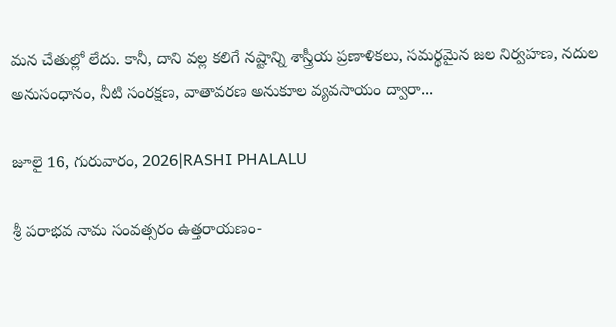మన చేతుల్లో లేదు. కానీ, దాని వల్ల కలిగే నష్టాన్ని శాస్త్రీయ ప్రణాళికలు, సమర్థమైన జల నిర్వహణ, నదుల అనుసంధానం, నీటి సంరక్షణ, వాతావరణ అనుకూల వ్యవసాయం ద్వారా...

జూలై 16, గురువారం, 2026|RASHI PHALALU

శ్రీ పరాభవ నామ సంవత్సరం ఉత్తరాయణం-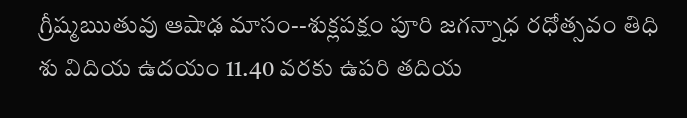గ్రీష్మఋతువు ఆషాఢ మాసం--శుక్లపక్షం పూరి జగన్నాధ రధోత్సవం తిధి శు విదియ ఉదయం 11.40 వరకు ఉపరి తదియ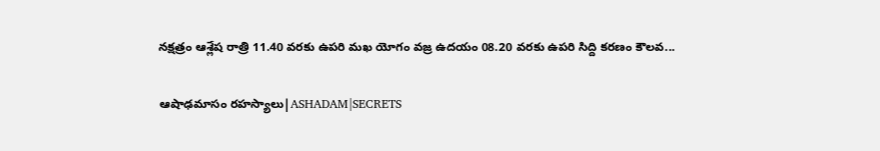నక్షత్రం ఆశ్లేష రాత్రి 11.40 వరకు ఉపరి మఖ యోగం వజ్ర ఉదయం 08.20 వరకు ఉపరి సిద్ది కరణం కౌలవ...

ఆషాఢమాసం రహస్యాలు|ASHADAM|SECRETS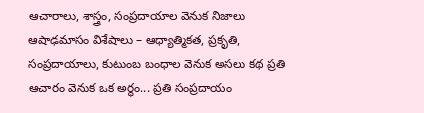ఆచారాలు, శాస్త్రం, సంప్రదాయాల వెనుక నిజాలు ఆషాఢమాసం విశేషాలు – ఆధ్యాత్మికత, ప్రకృతి, సంప్రదాయాలు, కుటుంబ బంధాల వెనుక అసలు కథ ప్రతి ఆచారం వెనుక ఒక అర్థం... ప్రతి సంప్రదాయం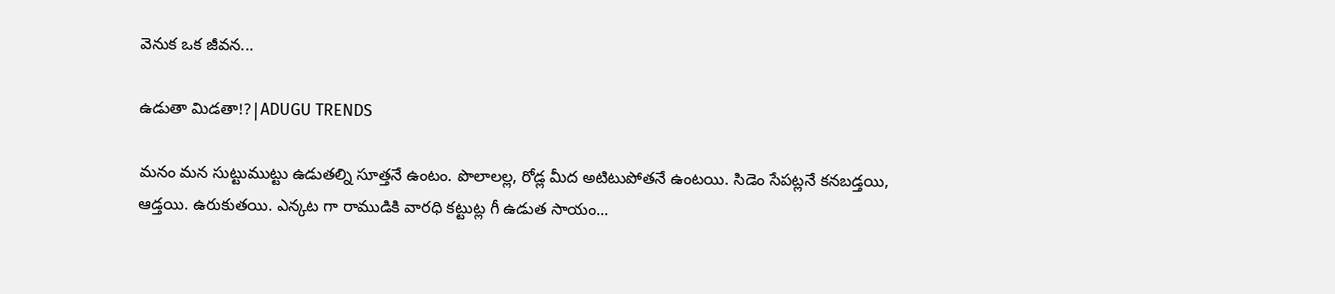వెనుక ఒక జీవన...

ఉడుతా మిడతా!?|ADUGU TRENDS

మనం మన సుట్టుముట్టు ఉడుతల్ని సూత్తనే ఉంటం. పొలాలల్ల, రోడ్ల మీద అటిటుపోతనే ఉంటయి. సిడెం సేపట్లనే కనబడ్తయి, ఆడ్తయి. ఉరుకుతయి. ఎన్కట గా రాముడికి వారధి కట్టుట్ల గీ ఉడుత సాయం...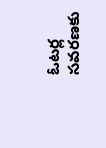ఓటర్ల సవరణకు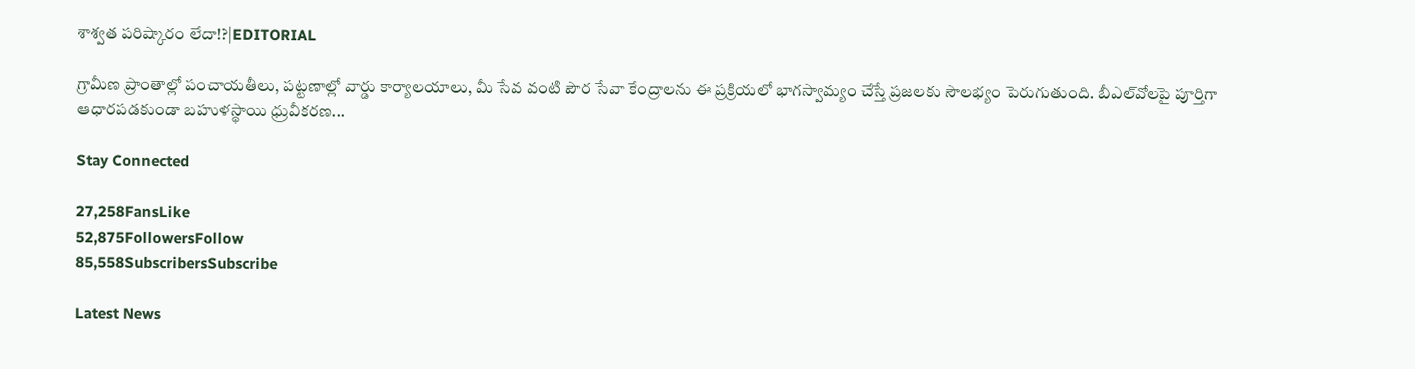శాశ్వత పరిష్కారం లేదా!?|EDITORIAL

గ్రామీణ ప్రాంతాల్లో పంచాయతీలు, పట్టణాల్లో వార్డు కార్యాలయాలు, మీ సేవ వంటి పౌర సేవా కేంద్రాలను ఈ ప్రక్రియలో భాగస్వామ్యం చేస్తే ప్రజలకు సౌలభ్యం పెరుగుతుంది. బీఎల్‌వోలపై పూర్తిగా ఆధారపడకుండా బహుళస్థాయి ధ్రువీకరణ...

Stay Connected

27,258FansLike
52,875FollowersFollow
85,558SubscribersSubscribe

Latest News